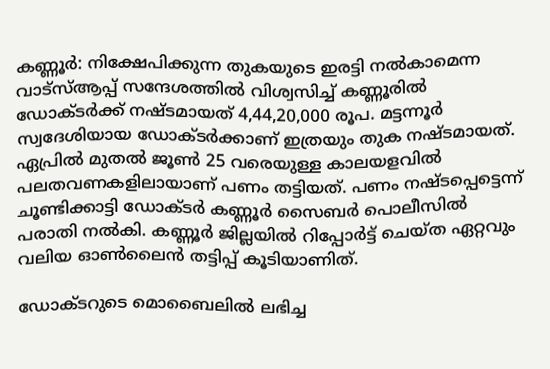കണ്ണൂര്‍: നിക്ഷേപിക്കുന്ന തുകയുടെ ഇരട്ടി നല്‍കാമെന്ന വാട്‌സ്ആപ്പ് സന്ദേശത്തില്‍ വിശ്വസിച്ച് കണ്ണൂരില്‍ ഡോക്ടര്‍ക്ക് നഷ്ടമായത് 4,44,20,000 രൂപ. മട്ടന്നൂര്‍ സ്വദേശിയായ ഡോക്ടര്‍ക്കാണ് ഇത്രയും തുക നഷ്ടമായത്. ഏപ്രില്‍ മുതല്‍ ജൂണ്‍ 25 വരെയുള്ള കാലയളവില്‍ പലതവണകളിലായാണ് പണം തട്ടിയത്. പണം നഷ്ടപ്പെട്ടെന്ന് ചൂണ്ടിക്കാട്ടി ഡോക്ടര്‍ കണ്ണൂര്‍ സൈബര്‍ പൊലീസില്‍ പരാതി നല്‍കി. കണ്ണൂര്‍ ജില്ലയില്‍ റിപ്പോര്‍ട്ട് ചെയ്ത ഏറ്റവും വലിയ ഓണ്‍ലൈന്‍ തട്ടിപ്പ് കൂടിയാണിത്.

ഡോക്ടറുടെ മൊബൈലില്‍ ലഭിച്ച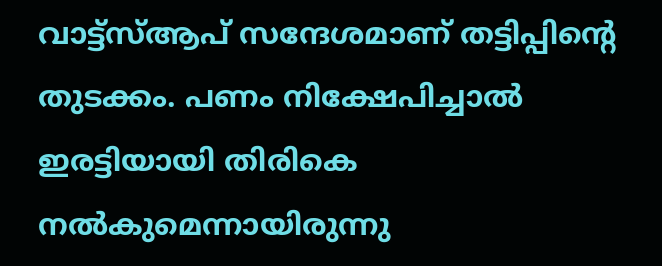വാട്ട്‌സ്ആപ് സന്ദേശമാണ് തട്ടിപ്പിന്റെ തുടക്കം. പണം നിക്ഷേപിച്ചാല്‍ ഇരട്ടിയായി തിരികെ നല്‍കുമെന്നായിരുന്നു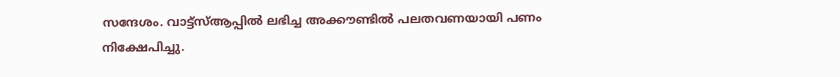സന്ദേശം. വാട്ട്‌സ്ആപ്പില്‍ ലഭിച്ച അക്കൗണ്ടില്‍ പലതവണയായി പണം നിക്ഷേപിച്ചു.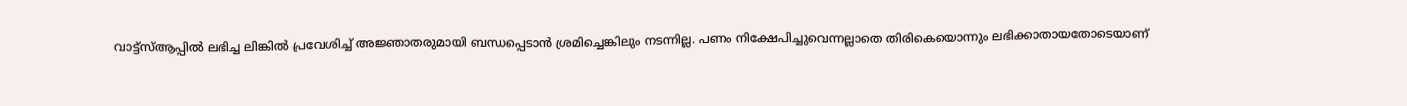വാട്ട്‌സ്ആപ്പില്‍ ലഭിച്ച ലിങ്കില്‍ പ്രവേശിച്ച് അജ്ഞാതരുമായി ബന്ധപ്പെടാന്‍ ശ്രമിച്ചെങ്കിലും നടന്നില്ല. പണം നിക്ഷേപിച്ചുവെന്നല്ലാതെ തിരികെയൊന്നും ലഭിക്കാതായതോടെയാണ്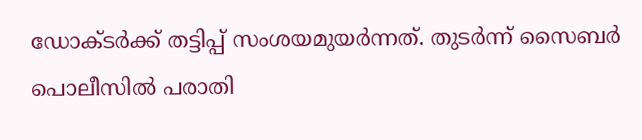ഡോക്ടര്‍ക്ക് തട്ടിപ്പ് സംശയമുയര്‍ന്നത്. തുടര്‍ന്ന് സൈബര്‍ പൊലീസില്‍ പരാതി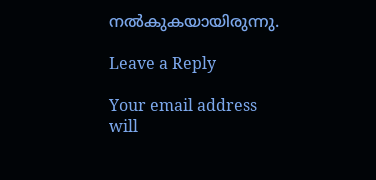നല്‍കുകയായിരുന്നു.

Leave a Reply

Your email address will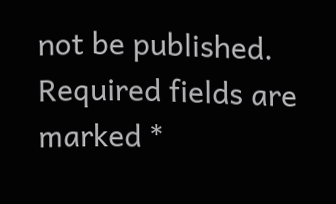not be published. Required fields are marked *